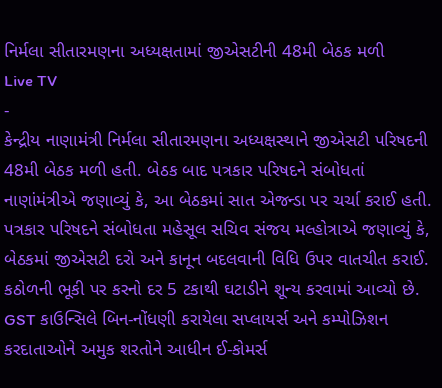નિર્મલા સીતારમણના અધ્યક્ષતામાં જીએસટીની 48મી બેઠક મળી
Live TV
-
કેન્દ્રીય નાણામંત્રી નિર્મલા સીતારમણના અધ્યક્ષસ્થાને જીએસટી પરિષદની 48મી બેઠક મળી હતી. બેઠક બાદ પત્રકાર પરિષદને સંબોધતાં નાણાંમંત્રીએ જણાવ્યું કે, આ બેઠકમાં સાત એજન્ડા પર ચર્ચા કરાઈ હતી. પત્રકાર પરિષદને સંબોધતા મહેસૂલ સચિવ સંજય મલ્હોત્રાએ જણાવ્યું કે, બેઠકમાં જીએસટી દરો અને કાનૂન બદલવાની વિધિ ઉપર વાતચીત કરાઈ. કઠોળની ભૂકી પર કરનો દર 5 ટકાથી ઘટાડીને શૂન્ય કરવામાં આવ્યો છે. GST કાઉન્સિલે બિન-નોંધણી કરાયેલા સપ્લાયર્સ અને કમ્પોઝિશન કરદાતાઓને અમુક શરતોને આધીન ઈ-કોમર્સ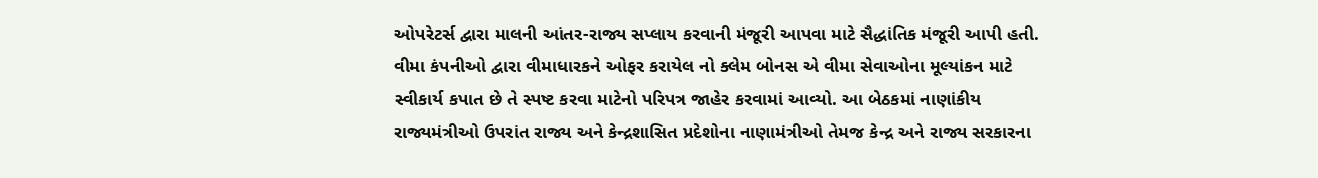ઓપરેટર્સ દ્વારા માલની આંતર-રાજ્ય સપ્લાય કરવાની મંજૂરી આપવા માટે સૈદ્ધાંતિક મંજૂરી આપી હતી. વીમા કંપનીઓ દ્વારા વીમાધારકને ઓફર કરાયેલ નો ક્લેમ બોનસ એ વીમા સેવાઓના મૂલ્યાંકન માટે સ્વીકાર્ય કપાત છે તે સ્પષ્ટ કરવા માટેનો પરિપત્ર જાહેર કરવામાં આવ્યો. આ બેઠકમાં નાણાંકીય રાજ્યમંત્રીઓ ઉપરાંત રાજ્ય અને કેન્દ્રશાસિત પ્રદેશોના નાણામંત્રીઓ તેમજ કેન્દ્ર અને રાજ્ય સરકારના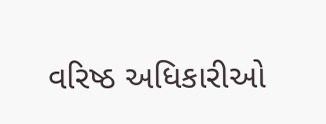વરિષ્ઠ અધિકારીઓ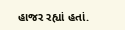હાજર રહ્યાં હતાં.